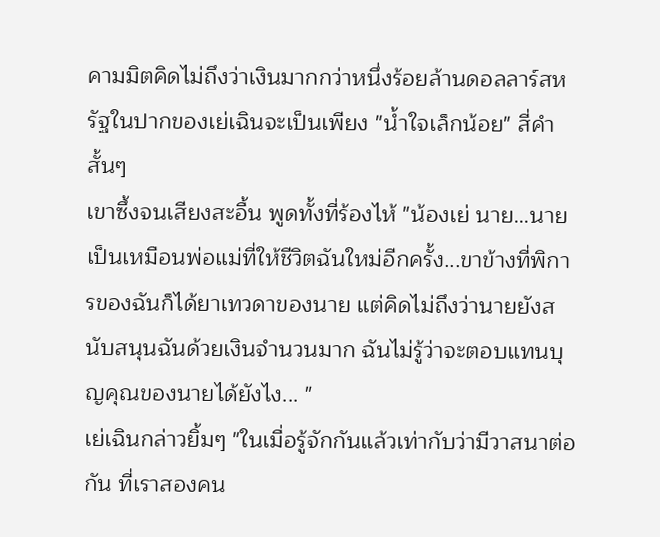คามมิตคิดไม่ถึงว่าเงินมากกว่าหนึ่งร้อยล้านดอลลาร์สหรัฐในปากของเย่เฉินจะเป็นเพียง "น้ำใจเล็กน้อย" สี่คำสั้นๆ
เขาซึ้งจนเสียงสะอื้น พูดทั้งที่ร้องไห้ "น้องเย่ นาย…นายเป็นเหมือนพ่อแม่ที่ให้ชีวิตฉันใหม่อีกครั้ง...ขาข้างที่พิการของฉันก็ได้ยาเทวดาของนาย แต่คิดไม่ถึงว่านายยังสนับสนุนฉันด้วยเงินจำนวนมาก ฉันไม่รู้ว่าจะตอบแทนบุญคุณของนายได้ยังไง... "
เย่เฉินกล่าวยิ้มๆ "ในเมื่อรู้จักกันแล้วเท่ากับว่ามีวาสนาต่อกัน ที่เราสองคน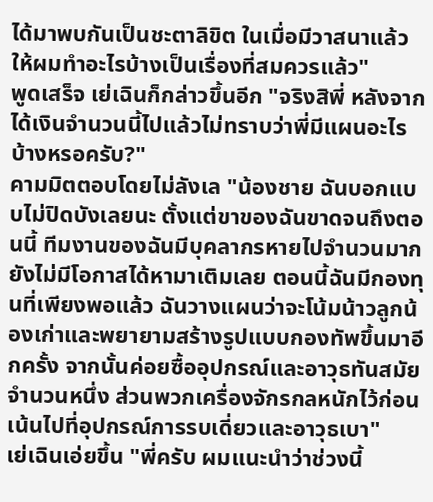ได้มาพบกันเป็นชะตาลิขิต ในเมื่อมีวาสนาแล้วให้ผมทำอะไรบ้างเป็นเรื่องที่สมควรแล้ว"
พูดเสร็จ เย่เฉินก็กล่าวขึ้นอีก "จริงสิพี่ หลังจากได้เงินจำนวนนี้ไปแล้วไม่ทราบว่าพี่มีแผนอะไรบ้างหรอครับ?"
คามมิตตอบโดยไม่ลังเล "น้องชาย ฉันบอกแบบไม่ปิดบังเลยนะ ตั้งแต่ขาของฉันขาดจนถึงตอนนี้ ทีมงานของฉันมีบุคลากรหายไปจำนวนมาก ยังไม่มีโอกาสได้หามาเติมเลย ตอนนี้ฉันมีกองทุนที่เพียงพอแล้ว ฉันวางแผนว่าจะโน้มน้าวลูกน้องเก่าและพยายามสร้างรูปแบบกองทัพขึ้นมาอีกครั้ง จากนั้นค่อยซื้ออุปกรณ์และอาวุธทันสมัยจำนวนหนึ่ง ส่วนพวกเครื่องจักรกลหนักไว้ก่อน เน้นไปที่อุปกรณ์การรบเดี่ยวและอาวุธเบา"
เย่เฉินเอ่ยขึ้น "พี่ครับ ผมแนะนำว่าช่วงนี้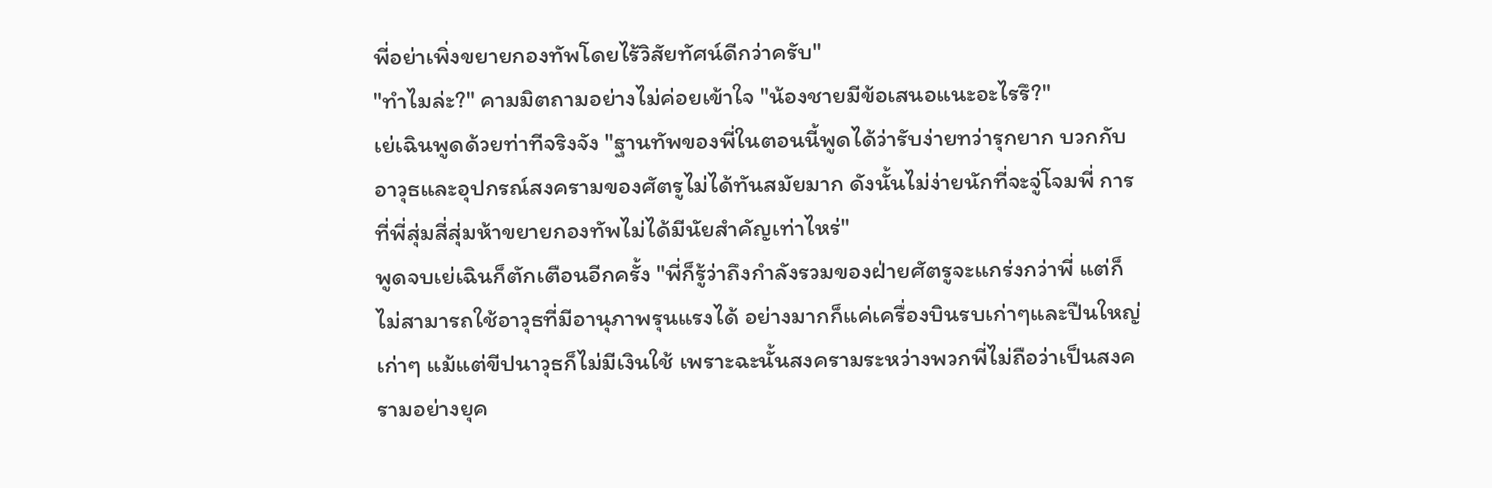พี่อย่าเพิ่งขยายกองทัพโดยไร้วิสัยทัศน์ดีกว่าครับ"
"ทำไมล่ะ?" คามมิตถามอย่างไม่ค่อยเข้าใจ "น้องชายมีข้อเสนอแนะอะไรรึ?"
เย่เฉินพูดด้วยท่าทีจริงจัง "ฐานทัพของพี่ในตอนนี้พูดได้ว่ารับง่ายทว่ารุกยาก บวกกับอาวุธและอุปกรณ์สงครามของศัตรูไม่ได้ทันสมัยมาก ดังนั้นไม่ง่ายนักที่จะจู่โจมพี่ การที่พี่สุ่มสี่สุ่มห้าขยายกองทัพไม่ได้มีนัยสำคัญเท่าไหร่"
พูดจบเย่เฉินก็ตักเตือนอีกครั้ง "พี่ก็รู้ว่าถึงกำลังรวมของฝ่ายศัตรูจะแกร่งกว่าพี่ แต่ก็ไม่สามารถใช้อาวุธที่มีอานุภาพรุนแรงได้ อย่างมากก็แค่เครื่องบินรบเก่าๆและปืนใหญ่เก่าๆ แม้แต่ขีปนาวุธก็ไม่มีเงินใช้ เพราะฉะนั้นสงครามระหว่างพวกพี่ไม่ถือว่าเป็นสงครามอย่างยุค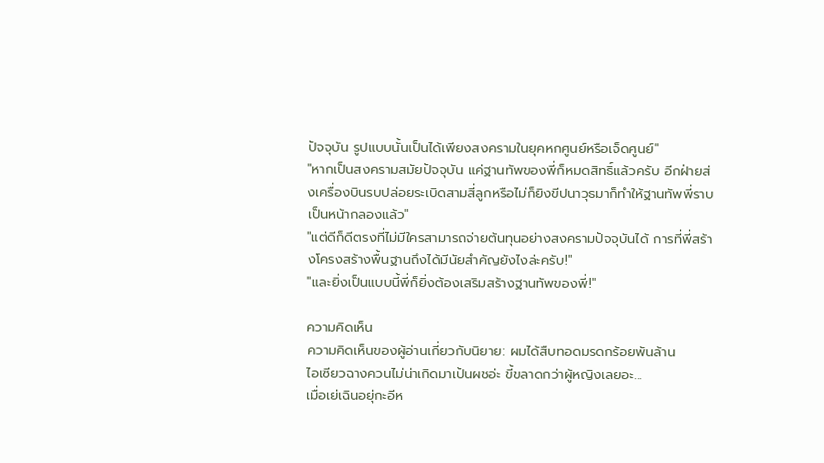ปัจจุบัน รูปแบบนั้นเป็นได้เพียงสงครามในยุคหกศูนย์หรือเจ็ดศูนย์"
"หากเป็นสงครามสมัยปัจจุบัน แค่ฐานทัพของพี่ก็หมดสิทธิ์แล้วครับ อีกฝ่ายส่งเครื่องบินรบปล่อยระเบิดสามสี่ลูกหรือไม่ก็ยิงขีปนาวุธมาก็ทำให้ฐานทัพพี่ราบเป็นหน้ากลองแล้ว"
"แต่ดีก็ดีตรงที่ไม่มีใครสามารถจ่ายต้นทุนอย่างสงครามปัจจุบันได้ การที่พี่สร้างโครงสร้างพื้นฐานถึงได้มีนัยสำคัญยังไงล่ะครับ!"
"และยิ่งเป็นแบบนี้พี่ก็ยิ่งต้องเสริมสร้างฐานทัพของพี่!"

ความคิดเห็น
ความคิดเห็นของผู้อ่านเกี่ยวกับนิยาย: ผมได้สืบทอดมรดกร้อยพันล้าน
ไอเซียวฉางควนไม่น่าเกิดมาเป้นผชอ่ะ ขี้ขลาดกว่าผู้หญิงเลยอะ...
เมื่อเย่เฉินอยุ่กะอีห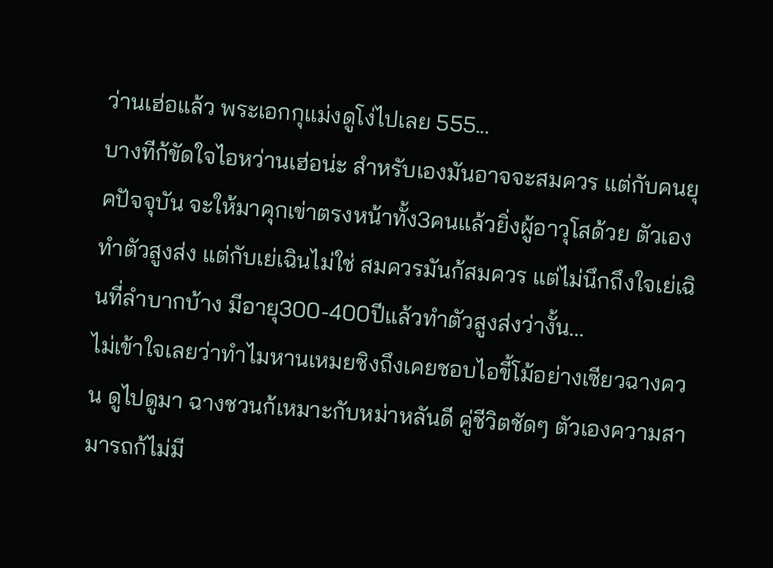ว่านเฮ่อแล้ว พระเอกกุแม่งดูโง่ไปเลย 555...
บางทีก้ขัดใจไอหว่านเฮ่อน่ะ สำหรับเองมันอาจจะสมควร แต่กับคนยุคปัจจุบัน จะให้มาคุกเข่าตรงหน้าทั้ง3คนแล้วยิ่งผู้อาวุโสด้วย ตัวเองทำตัวสูงส่ง แต่กับเย่เฉินไม่ใช่ สมควรมันก้สมควร แต่ไม่นึกถึงใจเย่เฉินที่ลำบากบ้าง มีอายุ300-400ปีแล้วทำตัวสูงส่งว่างั้น...
ไม่เข้าใจเลยว่าทำไมหานเหมยชิงถึงเคยชอบไอขี้โม้อย่างเซียวฉางควน ดูไปดูมา ฉางชวนก้เหมาะกับหม่าหลันดี คู่ชีวิตชัดๆ ตัวเองความสามารถก้ไม่มี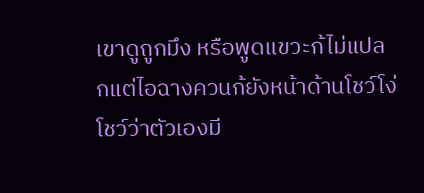เขาดูถูกมึง หรือพูดแขวะก้ไม่แปลกแต่ไอฉางควนก้ยังหน้าด้านโชว์โง่ โชว์ว่าตัวเองมี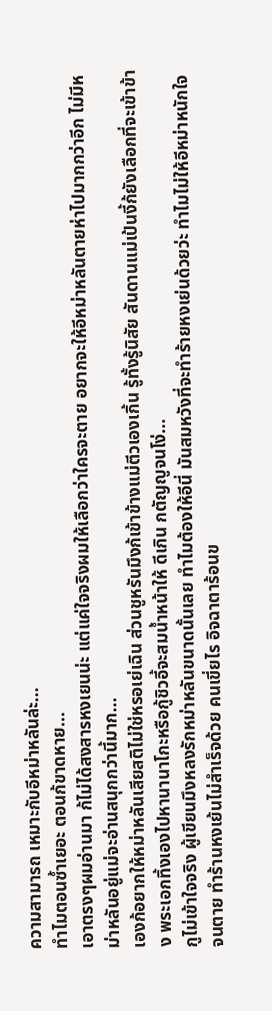ความสามารถ เหมาะกับอีหม่าหลันล่ะ...
ทำไมตอนซ้ำเยอะ ตอนก้ขาดหาย...
เอาตรงๆผมอ่านมา ก้ไม่ได้สงสารหงเยนน่ะ แต่แค่ใจจริงผมให้เลือกว่าใครจะตาย อยากจะให้อีหม่าหลันตายห่าไปมากกว่าอีก ไม่มีหม่าหลันอยู่แม่จะอ่านสนุกกว่านี้มาก...
เองก้อยากให้หม่าหลันเสียสติไม่ใช่หรอเย่เฉิน ส่วนชูหรันมึงก้เข้าข้างแม่ตีวเองเกิ้น รู้ทั้งรู้นิสัย สันดานแม่เป้นงี้ก้ยังเลือกที่จะเข้าข้าง พระเอกทิ้งเองไปหานานาโกะหรือกู้ชิวอี้จะสมน้ำหน้าให้ ดีเกิน กตัญญูจนโง่...
กูไม่เข้าใจจริง ผู้เขียนมึงหลงรักหม่าหลันขนาดนั้นเลย ทำไมต้องให้อีนี่ มันสมหวังที่จะทำร้ายหงเย่นด้วยว่ะ ทำไมไม่ให้อีหม่าหนักใจจนตาย ทำร้านหงเย้นไม่สำเร็จด้วย คนเขี่ยไร อิจฉาตาร้อนข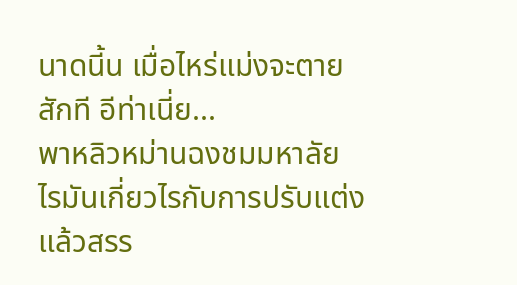นาดนี้น เมื่อไหร่แม่งจะตายสักที อีท่าเนี่ย...
พาหลิวหม่านฉงชมมหาลัย ไรมันเกี่ยวไรกับการปรับแต่งแล้วสรร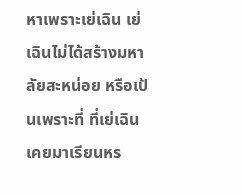หาเพราะเย่เฉิน เย่เฉินไม่ได้สร้างมหาลัยสะหน่อย หรือเป้นเพราะที่ ที่เย่เฉินเคยมาเรียนหร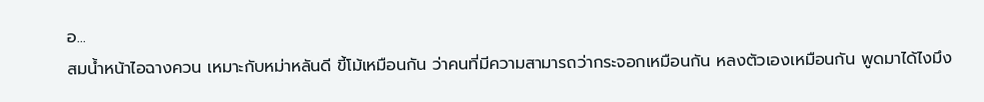อ...
สมน้ำหน้าไอฉางควน เหมาะกับหม่าหลันดี ขี้โม้เหมือนกัน ว่าคนที่มีความสามารถว่ากระจอกเหมือนกัน หลงตัวเองเหมือนกัน พูดมาได้ไงมึง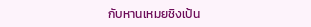กับหานเหมยชิงเป้น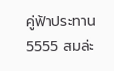คู่ฟ้าประทาน 5555 สมล่ะ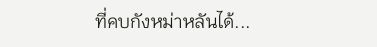ที่คบกังหม่าหลันได้...